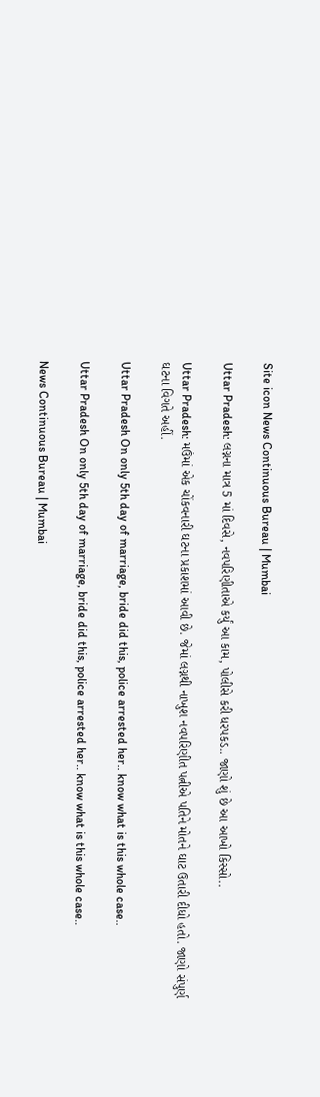Site icon News Continuous Bureau | Mumbai

Uttar Pradesh: લગ્નના માત્ર 5 માં દિવસે, નવપરિણીતાએ કર્યું આ કામ, પોલીસે કરી ધરપકડ.. જાણો શું છે આ આખો કિસ્સો..

Uttar Pradesh: મઉંમાં એક ચોંકવનારી ઘટના પ્રકાશમાં આવી છે. જેમાં લગ્નથી નાખુશ નવપરિણીત પત્નીએ પતિને મોતને ઘાટ ઉતારી દીધો હતો. જાણો સંપુર્ણ ઘટના વિગતે અહીં.

Uttar Pradesh On only 5th day of marriage, bride did this, police arrested her.. know what is this whole case..

Uttar Pradesh On only 5th day of marriage, bride did this, police arrested her.. know what is this whole case..

News Continuous Bureau | Mumbai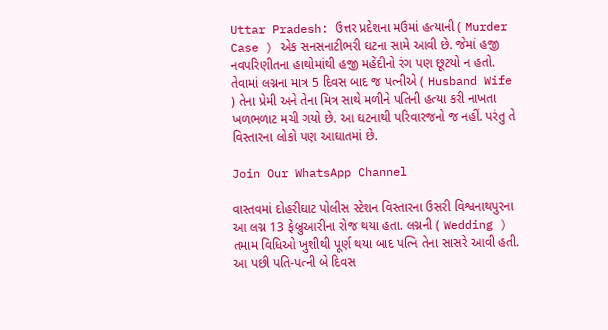Uttar Pradesh: ઉત્તર પ્રદેશના મઉમાં હત્યાની ( Murder Case ) એક સનસનાટીભરી ઘટના સામે આવી છે. જેમાં હજી નવપરિણીતના હાથોમાંથી હજી મહેંદીનો રંગ પણ છૂટયો ન હતો. તેવામાં લગ્નના માત્ર 5 દિવસ બાદ જ પત્નીએ ( Husband Wife ) તેના પ્રેમી અને તેના મિત્ર સાથે મળીને પતિની હત્યા કરી નાખતા ખળભળાટ મચી ગયો છે. આ ઘટનાથી પરિવારજનો જ નહીં. પરંતુ તે વિસ્તારના લોકો પણ આઘાતમાં છે.

Join Our WhatsApp Channel

વાસ્તવમાં દોહરીઘાટ પોલીસ સ્ટેશન વિસ્તારના ઉસરી વિશ્વનાથપુરના આ લગ્ન 13 ફેબ્રુઆરીના રોજ થયા હતા. લગ્નની ( Wedding ) તમામ વિધિઓ ખુશીથી પૂર્ણ થયા બાદ પત્નિ તેના સાસરે આવી હતી. આ પછી પતિ-પત્ની બે દિવસ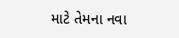માટે તેમના નવા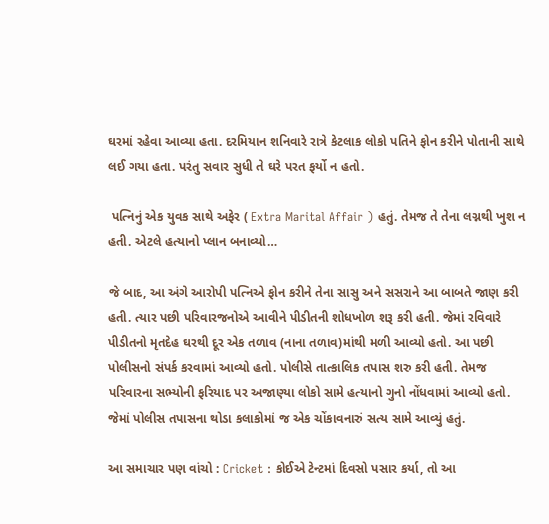ઘરમાં રહેવા આવ્યા હતા. દરમિયાન શનિવારે રાત્રે કેટલાક લોકો પતિને ફોન કરીને પોતાની સાથે લઈ ગયા હતા. પરંતુ સવાર સુધી તે ઘરે પરત ફર્યો ન હતો.

 પત્નિનું એક યુવક સાથે અફેર ( Extra Marital Affair ) હતું. તેમજ તે તેના લગ્નથી ખુશ ન હતી. એટલે હત્યાનો પ્લાન બનાવ્યો…

જે બાદ, આ અંગે આરોપી પત્નિએ ફોન કરીને તેના સાસુ અને સસરાને આ બાબતે જાણ કરી હતી. ત્યાર પછી પરિવારજનોએ આવીને પીડીતની શોધખોળ શરૂ કરી હતી. જેમાં રવિવારે પીડીતનો મૃતદેહ ઘરથી દૂર એક તળાવ (નાના તળાવ)માંથી મળી આવ્યો હતો. આ પછી પોલીસનો સંપર્ક કરવામાં આવ્યો હતો. પોલીસે તાત્કાલિક તપાસ શરુ કરી હતી. તેમજ પરિવારના સભ્યોની ફરિયાદ પર અજાણ્યા લોકો સામે હત્યાનો ગુનો નોંધવામાં આવ્યો હતો. જેમાં પોલીસ તપાસના થોડા કલાકોમાં જ એક ચોંકાવનારું સત્ય સામે આવ્યું હતું.

આ સમાચાર પણ વાંચો : Cricket : કોઈએ ટેન્ટમાં દિવસો પસાર કર્યા, તો આ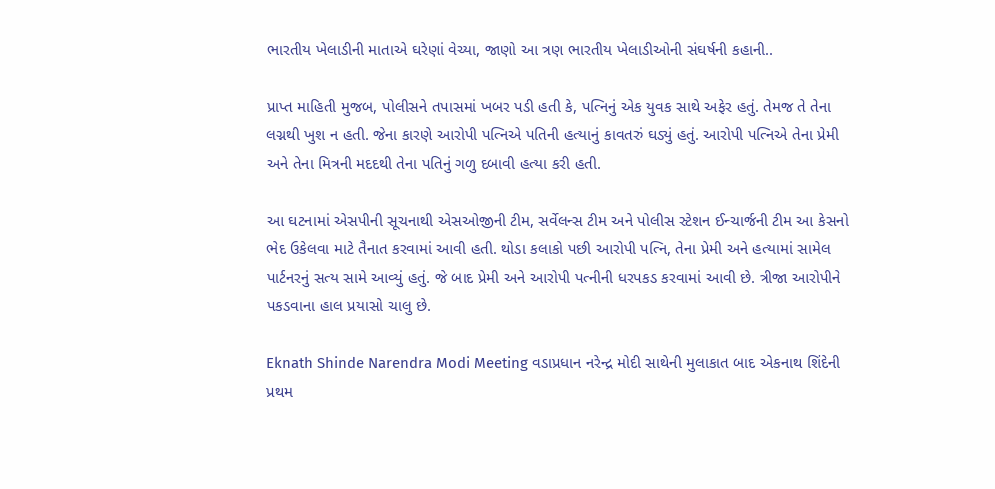ભારતીય ખેલાડીની માતાએ ઘરેણાં વેચ્યા, જાણો આ ત્રણ ભારતીય ખેલાડીઓની સંઘર્ષની કહાની..

પ્રાપ્ત માહિતી મુજબ, પોલીસને તપાસમાં ખબર પડી હતી કે, પત્નિનું એક યુવક સાથે અફેર હતું. તેમજ તે તેના લગ્નથી ખુશ ન હતી. જેના કારણે આરોપી પત્નિએ પતિની હત્યાનું કાવતરું ઘડ્યું હતું. આરોપી પત્નિએ તેના પ્રેમી અને તેના મિત્રની મદદથી તેના પતિનું ગળુ દબાવી હત્યા કરી હતી.

આ ઘટનામાં એસપીની સૂચનાથી એસઓજીની ટીમ, સર્વેલન્સ ટીમ અને પોલીસ સ્ટેશન ઈન્ચાર્જની ટીમ આ કેસનો ભેદ ઉકેલવા માટે તૈનાત કરવામાં આવી હતી. થોડા કલાકો પછી આરોપી પત્નિ, તેના પ્રેમી અને હત્યામાં સામેલ પાર્ટનરનું સત્ય સામે આવ્યું હતું. જે બાદ પ્રેમી અને આરોપી પત્નીની ધરપકડ કરવામાં આવી છે. ત્રીજા આરોપીને પકડવાના હાલ પ્રયાસો ચાલુ છે.

Eknath Shinde Narendra Modi Meeting વડાપ્રધાન નરેન્દ્ર મોદી સાથેની મુલાકાત બાદ એકનાથ શિંદેની પ્રથમ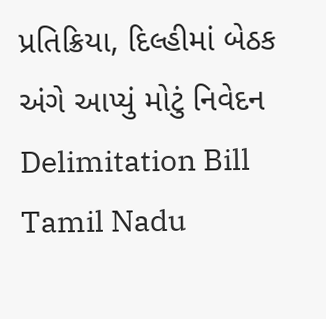પ્રતિક્રિયા, દિલ્હીમાં બેઠક અંગે આપ્યું મોટું નિવેદન
Delimitation Bill Tamil Nadu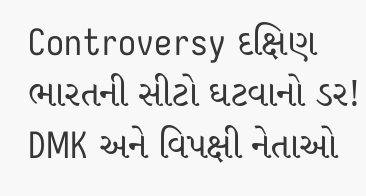Controversy દક્ષિણ ભારતની સીટો ઘટવાનો ડર! DMK અને વિપક્ષી નેતાઓ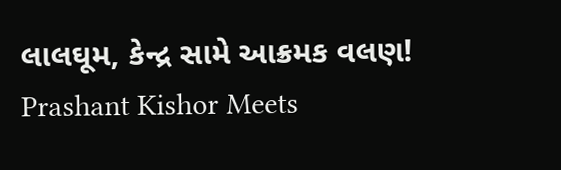લાલઘૂમ, કેન્દ્ર સામે આક્રમક વલણ!
Prashant Kishor Meets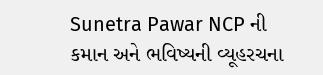Sunetra Pawar NCP ની કમાન અને ભવિષ્યની વ્યૂહરચના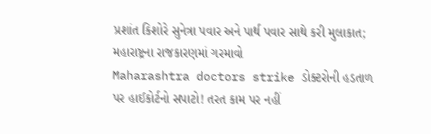પ્રશાંત કિશોરે સુનેત્રા પવાર અને પાર્થ પવાર સાથે કરી મુલાકાત; મહારાષ્ટ્રના રાજકારણમાં ગરમાવો
Maharashtra doctors strike ડોક્ટરોની હડતાળ પર હાઈકોર્ટનો સપાટો! તરત કામ પર નહીં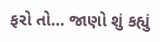ફરો તો… જાણો શું કહ્યું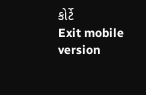કોર્ટે
Exit mobile version